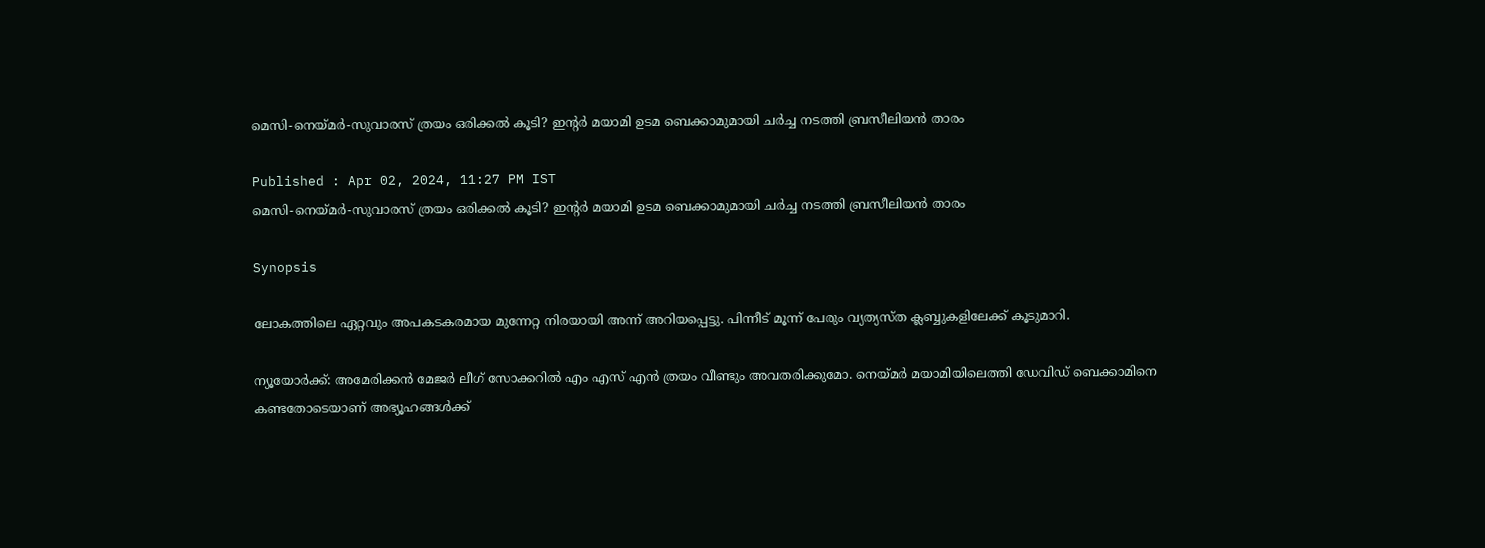മെസി-നെയ്മര്‍-സുവാരസ് ത്രയം ഒരിക്കല്‍ കൂടി? ഇന്റര്‍ മയാമി ഉടമ ബെക്കാമുമായി ചര്‍ച്ച നടത്തി ബ്രസീലിയന്‍ താരം

Published : Apr 02, 2024, 11:27 PM IST
മെസി-നെയ്മര്‍-സുവാരസ് ത്രയം ഒരിക്കല്‍ കൂടി? ഇന്റര്‍ മയാമി ഉടമ ബെക്കാമുമായി ചര്‍ച്ച നടത്തി ബ്രസീലിയന്‍ താരം

Synopsis

ലോകത്തിലെ ഏറ്റവും അപകടകരമായ മുന്നേറ്റ നിരയായി അന്ന് അറിയപ്പെട്ടു. പിന്നീട് മൂന്ന് പേരും വ്യത്യസ്ത ക്ലബ്ബുകളിലേക്ക് കൂടുമാറി.

ന്യൂയോര്‍ക്ക്: അമേരിക്കന്‍ മേജര്‍ ലീഗ് സോക്കറില്‍ എം എസ് എന്‍ ത്രയം വീണ്ടും അവതരിക്കുമോ. നെയ്മര്‍ മയാമിയിലെത്തി ഡേവിഡ് ബെക്കാമിനെ കണ്ടതോടെയാണ് അഭ്യൂഹങ്ങള്‍ക്ക്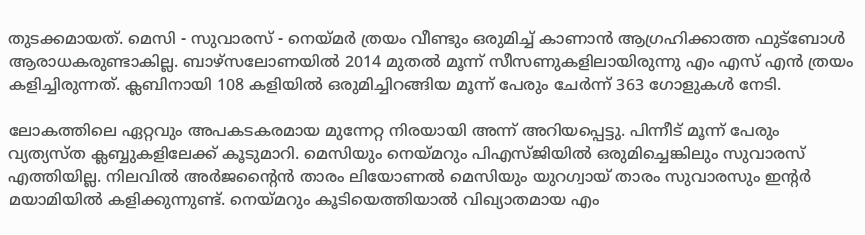തുടക്കമായത്. മെസി - സുവാരസ് - നെയ്മര്‍ ത്രയം വീണ്ടും ഒരുമിച്ച് കാണാന്‍ ആഗ്രഹിക്കാത്ത ഫുട്‌ബോള്‍ ആരാധകരുണ്ടാകില്ല. ബാഴ്സലോണയില്‍ 2014 മുതല്‍ മൂന്ന് സീസണുകളിലായിരുന്നു എം എസ് എന്‍ ത്രയം കളിച്ചിരുന്നത്. ക്ലബിനായി 108 കളിയില്‍ ഒരുമിച്ചിറങ്ങിയ മൂന്ന് പേരും ചേര്‍ന്ന് 363 ഗോളുകള്‍ നേടി.

ലോകത്തിലെ ഏറ്റവും അപകടകരമായ മുന്നേറ്റ നിരയായി അന്ന് അറിയപ്പെട്ടു. പിന്നീട് മൂന്ന് പേരും വ്യത്യസ്ത ക്ലബ്ബുകളിലേക്ക് കൂടുമാറി. മെസിയും നെയ്മറും പിഎസ്ജിയില്‍ ഒരുമിച്ചെങ്കിലും സുവാരസ് എത്തിയില്ല. നിലവില്‍ അര്‍ജന്റൈന്‍ താരം ലിയോണല്‍ മെസിയും യുറഗ്വായ് താരം സുവാരസും ഇന്റര്‍ മയാമിയില്‍ കളിക്കുന്നുണ്ട്. നെയ്മറും കൂടിയെത്തിയാല്‍ വിഖ്യാതമായ എം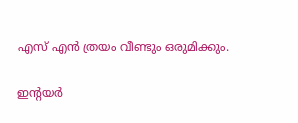എസ് എന്‍ ത്രയം വീണ്ടും ഒരുമിക്കും.

ഇന്റയര്‍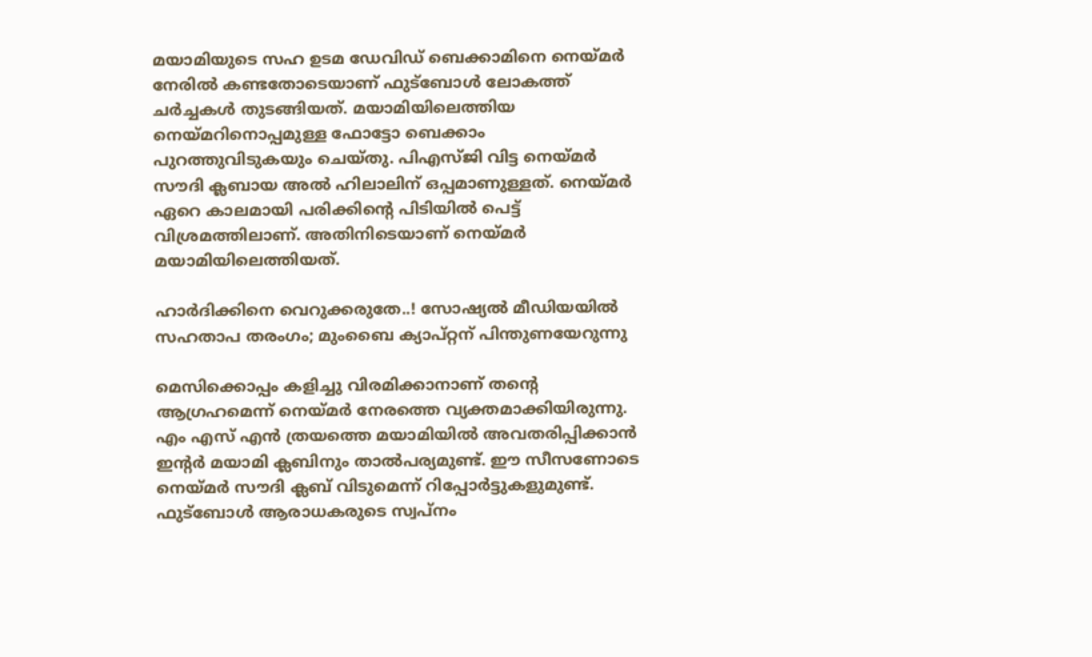മയാമിയുടെ സഹ ഉടമ ഡേവിഡ് ബെക്കാമിനെ നെയ്മര്‍ നേരില്‍ കണ്ടതോടെയാണ് ഫുട്‌ബോള്‍ ലോകത്ത് ചര്‍ച്ചകള്‍ തുടങ്ങിയത്. മയാമിയിലെത്തിയ നെയ്മറിനൊപ്പമുള്ള ഫോട്ടോ ബെക്കാം പുറത്തുവിടുകയും ചെയ്തു. പിഎസ്ജി വിട്ട നെയ്മര്‍ സൗദി ക്ലബായ അല്‍ ഹിലാലിന് ഒപ്പമാണുള്ളത്. നെയ്മര്‍ ഏറെ കാലമായി പരിക്കിന്റെ പിടിയില്‍ പെട്ട് വിശ്രമത്തിലാണ്. അതിനിടെയാണ് നെയ്മര്‍ മയാമിയിലെത്തിയത്.

ഹാര്‍ദിക്കിനെ വെറുക്കരുതേ..! സോഷ്യല്‍ മീഡിയയില്‍ സഹതാപ തരംഗം; മുംബൈ ക്യാപ്റ്റന് പിന്തുണയേറുന്നു

മെസിക്കൊപ്പം കളിച്ചു വിരമിക്കാനാണ് തന്റെ ആഗ്രഹമെന്ന് നെയ്മര്‍ നേരത്തെ വ്യക്തമാക്കിയിരുന്നു. എം എസ് എന്‍ ത്രയത്തെ മയാമിയില്‍ അവതരിപ്പിക്കാന്‍ ഇന്റര്‍ മയാമി ക്ലബിനും താല്‍പര്യമുണ്ട്. ഈ സീസണോടെ നെയ്മര്‍ സൗദി ക്ലബ് വിടുമെന്ന് റിപ്പോര്‍ട്ടുകളുമുണ്ട്. ഫുട്‌ബോള്‍ ആരാധകരുടെ സ്വപ്നം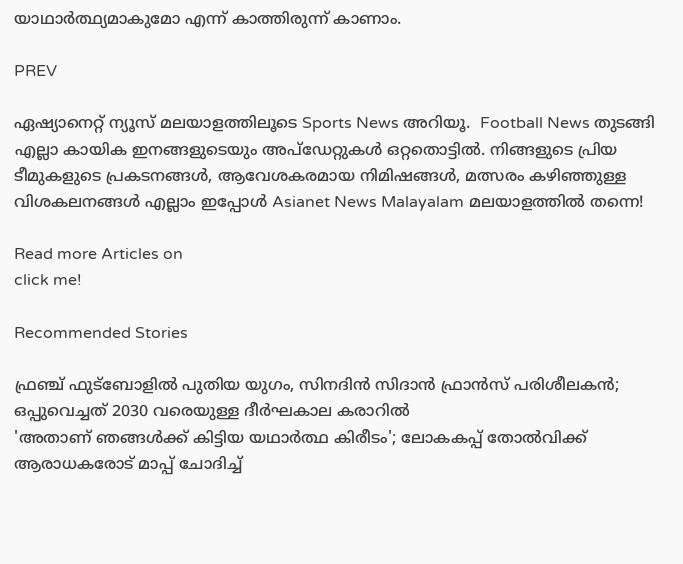യാഥാര്‍ത്ഥ്യമാകുമോ എന്ന് കാത്തിരുന്ന് കാണാം.

PREV

ഏഷ്യാനെറ്റ് ന്യൂസ് മലയാളത്തിലൂടെ Sports News അറിയൂ.  Football News തുടങ്ങി എല്ലാ കായിക ഇനങ്ങളുടെയും അപ്‌ഡേറ്റുകൾ ഒറ്റതൊട്ടിൽ. നിങ്ങളുടെ പ്രിയ ടീമുകളുടെ പ്രകടനങ്ങൾ, ആവേശകരമായ നിമിഷങ്ങൾ, മത്സരം കഴിഞ്ഞുള്ള വിശകലനങ്ങൾ എല്ലാം ഇപ്പോൾ Asianet News Malayalam മലയാളത്തിൽ തന്നെ!

Read more Articles on
click me!

Recommended Stories

ഫ്രഞ്ച് ഫുട്ബോളിൽ പുതിയ യുഗം, സിനദിൻ സിദാൻ ഫ്രാൻസ് പരിശീലകൻ; ഒപ്പുവെച്ചത് 2030 വരെയുള്ള ദീർഘകാല കരാറിൽ
'അതാണ് ഞങ്ങൾക്ക് കിട്ടിയ യഥാർത്ഥ കിരീടം'; ലോകകപ്പ് തോൽവിക്ക് ആരാധകരോട് മാപ്പ് ചോദിച്ച്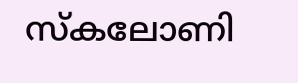സ്കലോണി